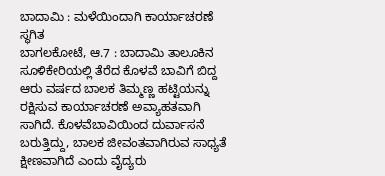ಬಾದಾಮಿ : ಮಳೆಯಿಂದಾಗಿ ಕಾರ್ಯಾಚರಣೆ ಸ್ಥಗಿತ
ಬಾಗಲಕೋಟೆ, ಆ.7 : ಬಾದಾಮಿ ತಾಲೂಕಿನ ಸೂಳಿಕೇರಿಯಲ್ಲಿ ತೆರೆದ ಕೊಳವೆ ಬಾವಿಗೆ ಬಿದ್ದ ಆರು ವರ್ಷದ ಬಾಲಕ ತಿಮ್ಮಣ್ಣ ಹಟ್ಟಿಯನ್ನು ರಕ್ಷಿಸುವ ಕಾರ್ಯಾಚರಣೆ ಅವ್ಯಾಹತವಾಗಿ ಸಾಗಿದೆ. ಕೊಳವೆಬಾವಿಯಿಂದ ದುರ್ವಾಸನೆ ಬರುತ್ತಿದ್ದು, ಬಾಲಕ ಜೀವಂತವಾಗಿರುವ ಸಾಧ್ಯತೆ ಕ್ಷೀಣವಾಗಿದೆ ಎಂದು ವೈದ್ಯರು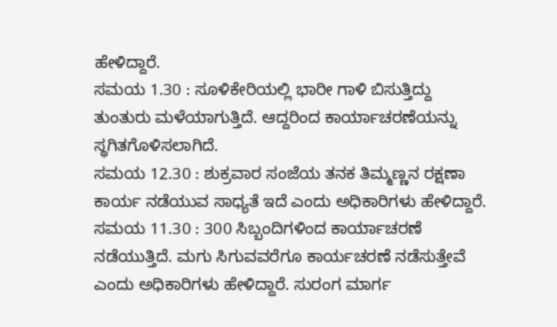ಹೇಳಿದ್ದಾರೆ.
ಸಮಯ 1.30 : ಸೂಳಿಕೇರಿಯಲ್ಲಿ ಭಾರೀ ಗಾಳಿ ಬಿಸುತ್ತಿದ್ದು ತುಂತುರು ಮಳೆಯಾಗುತ್ತಿದೆ. ಆದ್ದರಿಂದ ಕಾರ್ಯಾಚರಣೆಯನ್ನು ಸ್ಥಗಿತಗೊಳಿಸಲಾಗಿದೆ.
ಸಮಯ 12.30 : ಶುಕ್ರವಾರ ಸಂಜೆಯ ತನಕ ತಿಮ್ಮಣ್ಣನ ರಕ್ಷಣಾ ಕಾರ್ಯ ನಡೆಯುವ ಸಾಧ್ಯತೆ ಇದೆ ಎಂದು ಅಧಿಕಾರಿಗಳು ಹೇಳಿದ್ದಾರೆ.
ಸಮಯ 11.30 : 300 ಸಿಬ್ಬಂದಿಗಳಿಂದ ಕಾರ್ಯಾಚರಣೆ ನಡೆಯುತ್ತಿದೆ. ಮಗು ಸಿಗುವವರೆಗೂ ಕಾರ್ಯಚರಣೆ ನಡೆಸುತ್ತೇವೆ ಎಂದು ಅಧಿಕಾರಿಗಳು ಹೇಳಿದ್ದಾರೆ. ಸುರಂಗ ಮಾರ್ಗ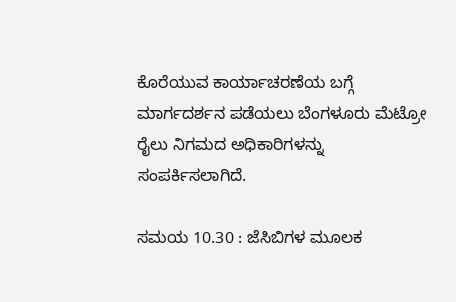ಕೊರೆಯುವ ಕಾರ್ಯಾಚರಣೆಯ ಬಗ್ಗೆ ಮಾರ್ಗದರ್ಶನ ಪಡೆಯಲು ಬೆಂಗಳೂರು ಮೆಟ್ರೋ ರೈಲು ನಿಗಮದ ಅಧಿಕಾರಿಗಳನ್ನು ಸಂಪರ್ಕಿಸಲಾಗಿದೆ.

ಸಮಯ 10.30 : ಜೆಸಿಬಿಗಳ ಮೂಲಕ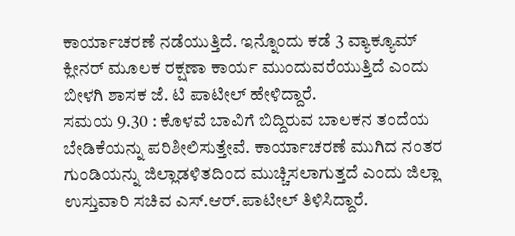ಕಾರ್ಯಾಚರಣೆ ನಡೆಯುತ್ತಿದೆ. ಇನ್ನೊಂದು ಕಡೆ 3 ವ್ಯಾಕ್ಯೂಮ್ ಕ್ಲೀನರ್ ಮೂಲಕ ರಕ್ಷಣಾ ಕಾರ್ಯ ಮುಂದುವರೆಯುತ್ತಿದೆ ಎಂದು ಬೀಳಗಿ ಶಾಸಕ ಜೆ. ಟಿ ಪಾಟೀಲ್ ಹೇಳಿದ್ದಾರೆ.
ಸಮಯ 9.30 : ಕೊಳವೆ ಬಾವಿಗೆ ಬಿದ್ದಿರುವ ಬಾಲಕನ ತಂದೆಯ ಬೇಡಿಕೆಯನ್ನು ಪರಿಶೀಲಿಸುತ್ತೇವೆ. ಕಾರ್ಯಾಚರಣೆ ಮುಗಿದ ನಂತರ ಗುಂಡಿಯನ್ನು ಜಿಲ್ಲಾಡಳಿತದಿಂದ ಮುಚ್ಚಿಸಲಾಗುತ್ತದೆ ಎಂದು ಜಿಲ್ಲಾ ಉಸ್ತುವಾರಿ ಸಚಿವ ಎಸ್.ಆರ್.ಪಾಟೀಲ್ ತಿಳಿಸಿದ್ದಾರೆ.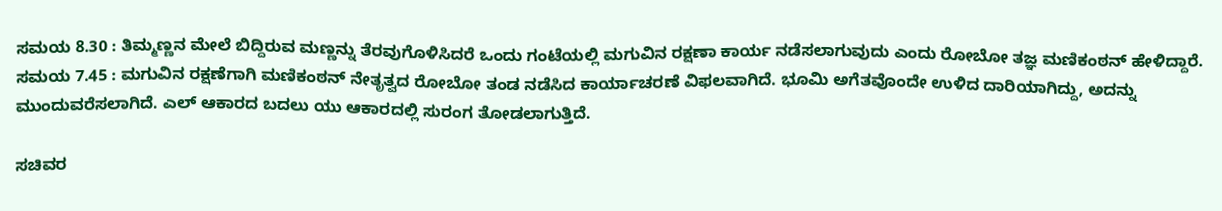ಸಮಯ 8.30 : ತಿಮ್ಮಣ್ಣನ ಮೇಲೆ ಬಿದ್ದಿರುವ ಮಣ್ಣನ್ನು ತೆರವುಗೊಳಿಸಿದರೆ ಒಂದು ಗಂಟೆಯಲ್ಲಿ ಮಗುವಿನ ರಕ್ಷಣಾ ಕಾರ್ಯ ನಡೆಸಲಾಗುವುದು ಎಂದು ರೋಬೋ ತಜ್ಞ ಮಣಿಕಂಠನ್ ಹೇಳಿದ್ದಾರೆ.
ಸಮಯ 7.45 : ಮಗುವಿನ ರಕ್ಷಣೆಗಾಗಿ ಮಣಿಕಂಠನ್ ನೇತೃತ್ವದ ರೋಬೋ ತಂಡ ನಡೆಸಿದ ಕಾರ್ಯಾಚರಣೆ ವಿಫಲವಾಗಿದೆ. ಭೂಮಿ ಅಗೆತವೊಂದೇ ಉಳಿದ ದಾರಿಯಾಗಿದ್ದು, ಅದನ್ನು ಮುಂದುವರೆಸಲಾಗಿದೆ. ಎಲ್ ಆಕಾರದ ಬದಲು ಯು ಆಕಾರದಲ್ಲಿ ಸುರಂಗ ತೋಡಲಾಗುತ್ತಿದೆ.

ಸಚಿವರ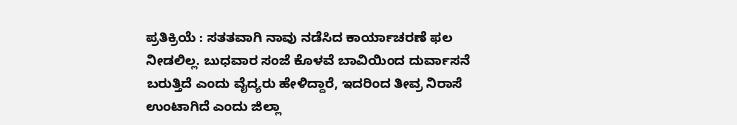ಪ್ರತಿಕ್ರಿಯೆ : ಸತತವಾಗಿ ನಾವು ನಡೆಸಿದ ಕಾರ್ಯಾಚರಣೆ ಫಲ ನೀಡಲಿಲ್ಲ. ಬುಧವಾರ ಸಂಜೆ ಕೊಳವೆ ಬಾವಿಯಿಂದ ದುರ್ವಾಸನೆ ಬರುತ್ತಿದೆ ಎಂದು ವೈದ್ಯರು ಹೇಳಿದ್ದಾರೆ, ಇದರಿಂದ ತೀವ್ರ ನಿರಾಸೆ ಉಂಟಾಗಿದೆ ಎಂದು ಜಿಲ್ಲಾ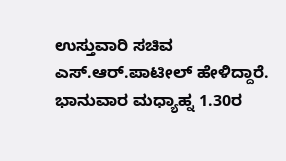ಉಸ್ತುವಾರಿ ಸಚಿವ ಎಸ್.ಆರ್.ಪಾಟೀಲ್ ಹೇಳಿದ್ದಾರೆ.
ಭಾನುವಾರ ಮಧ್ಯಾಹ್ನ 1.30ರ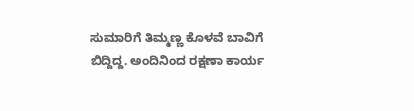ಸುಮಾರಿಗೆ ತಿಮ್ಮಣ್ಣ ಕೊಳವೆ ಬಾವಿಗೆ ಬಿದ್ದಿದ್ದ. ಅಂದಿನಿಂದ ರಕ್ಷಣಾ ಕಾರ್ಯ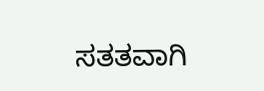ಸತತವಾಗಿ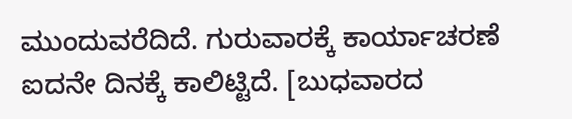ಮುಂದುವರೆದಿದೆ. ಗುರುವಾರಕ್ಕೆ ಕಾರ್ಯಾಚರಣೆ ಐದನೇ ದಿನಕ್ಕೆ ಕಾಲಿಟ್ಟಿದೆ. [ಬುಧವಾರದ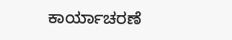ಕಾರ್ಯಾಚರಣೆ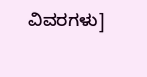ವಿವರಗಳು]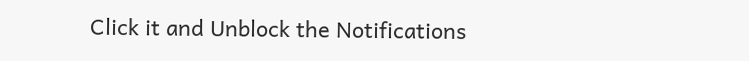Click it and Unblock the Notifications